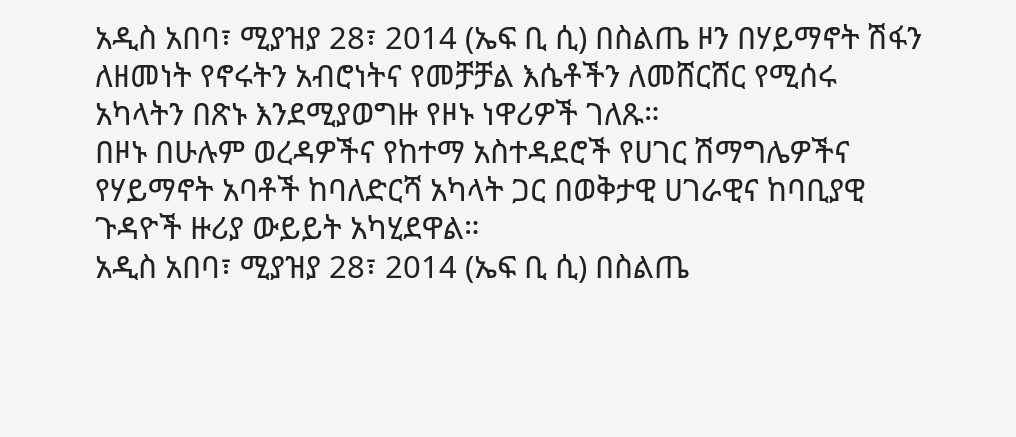አዲስ አበባ፣ ሚያዝያ 28፣ 2014 (ኤፍ ቢ ሲ) በስልጤ ዞን በሃይማኖት ሽፋን ለዘመነት የኖሩትን አብሮነትና የመቻቻል እሴቶችን ለመሸርሸር የሚሰሩ አካላትን በጽኑ እንደሚያወግዙ የዞኑ ነዋሪዎች ገለጹ።
በዞኑ በሁሉም ወረዳዎችና የከተማ አስተዳደሮች የሀገር ሽማግሌዎችና የሃይማኖት አባቶች ከባለድርሻ አካላት ጋር በወቅታዊ ሀገራዊና ከባቢያዊ ጉዳዮች ዙሪያ ውይይት አካሂደዋል።
አዲስ አበባ፣ ሚያዝያ 28፣ 2014 (ኤፍ ቢ ሲ) በስልጤ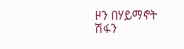ዞን በሃይማኖት ሽፋን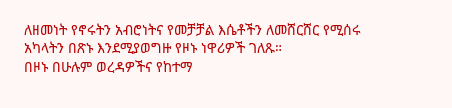ለዘመነት የኖሩትን አብሮነትና የመቻቻል እሴቶችን ለመሸርሸር የሚሰሩ አካላትን በጽኑ እንደሚያወግዙ የዞኑ ነዋሪዎች ገለጹ።
በዞኑ በሁሉም ወረዳዎችና የከተማ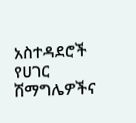አስተዳደሮች የሀገር ሽማግሌዎችና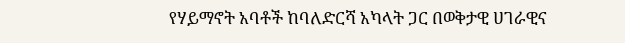የሃይማኖት አባቶች ከባለድርሻ አካላት ጋር በወቅታዊ ሀገራዊና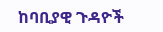ከባቢያዊ ጉዳዮች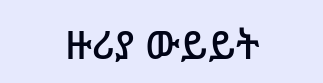ዙሪያ ውይይት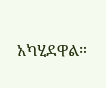አካሂደዋል።